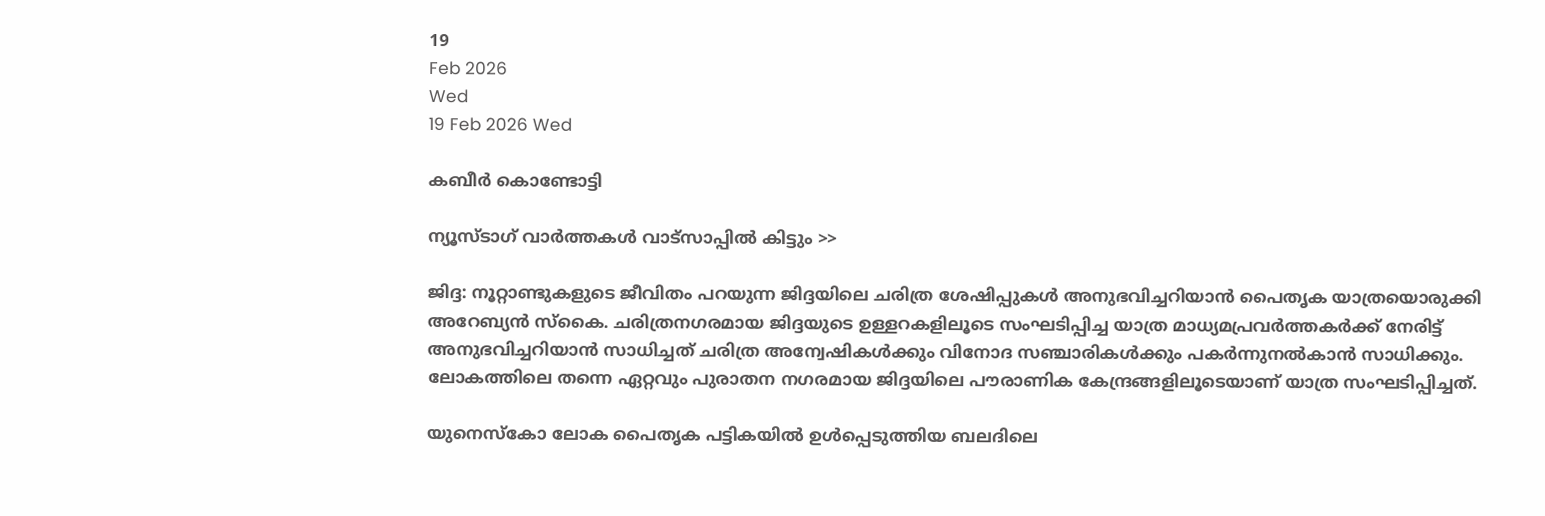19
Feb 2026
Wed
19 Feb 2026 Wed

കബീർ കൊണ്ടോട്ടി

ന്യൂസ്ടാഗ് വാര്‍ത്തകള്‍ വാട്‌സാപ്പില്‍ കിട്ടും >>

ജിദ്ദ: നൂറ്റാണ്ടുകളുടെ ജീവിതം പറയുന്ന ജിദ്ദയിലെ ചരിത്ര ശേഷിപ്പുകൾ അനുഭവിച്ചറിയാൻ പൈതൃക യാത്രയൊരുക്കി അറേബ്യൻ സ്കൈ. ചരിത്രനഗരമായ ജിദ്ദയുടെ ഉള്ളറകളിലൂടെ സംഘടിപ്പിച്ച യാത്ര മാധ്യമപ്രവർത്തകർക്ക് നേരിട്ട് അനുഭവിച്ചറിയാൻ സാധിച്ചത് ചരിത്ര അന്വേഷികൾക്കും വിനോദ സഞ്ചാരികൾക്കും പകർന്നുനൽകാൻ സാധിക്കും. ലോകത്തിലെ തന്നെ ഏറ്റവും പുരാതന നഗരമായ ജിദ്ദയിലെ പൗരാണിക കേന്ദ്രങ്ങളിലൂടെയാണ് യാത്ര സംഘടിപ്പിച്ചത്.

യുനെസ്കോ ലോക പൈതൃക പട്ടികയിൽ ഉൾപ്പെടുത്തിയ ബലദിലെ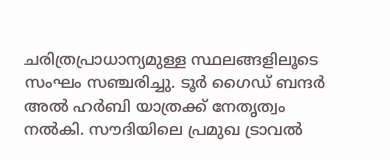ചരിത്രപ്രാധാന്യമുള്ള സ്ഥലങ്ങളിലൂടെ സംഘം സഞ്ചരിച്ചു. ടൂർ ഗൈഡ് ബന്ദർ അൽ ഹർബി യാത്രക്ക് നേതൃത്വം നൽകി. സൗദിയിലെ പ്രമുഖ ട്രാവൽ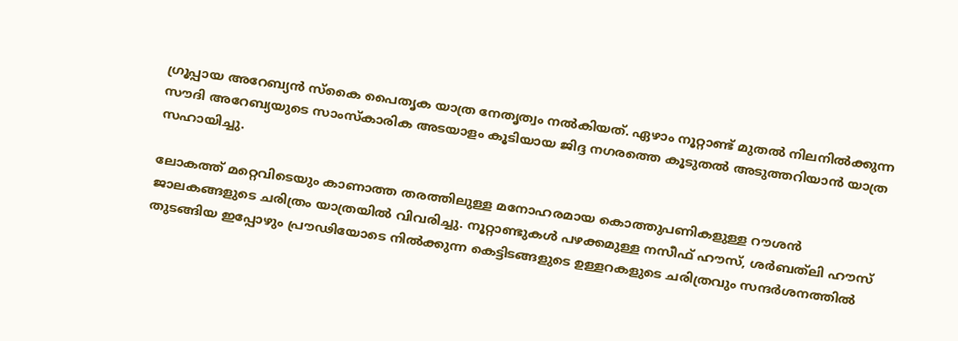ഗ്രൂപ്പായ അറേബ്യൻ സ്കൈ പൈതൃക യാത്ര നേതൃത്വം നൽകിയത്. ഏഴാം നൂറ്റാണ്ട് മുതൽ നിലനിൽക്കുന്ന സൗദി അറേബ്യയുടെ സാംസ്കാരിക അടയാളം കൂടിയായ ജിദ്ദ നഗരത്തെ കൂടുതൽ അടുത്തറിയാൻ യാത്ര സഹായിച്ചു.

ലോകത്ത് മറ്റെവിടെയും കാണാത്ത തരത്തിലുള്ള മനോഹരമായ കൊത്തുപണികളുള്ള റൗശൻ ജാലകങ്ങളുടെ ചരിത്രം യാത്രയിൽ വിവരിച്ചു. നൂറ്റാണ്ടുകൾ പഴക്കമുള്ള നസീഫ് ഹൗസ്, ശർബത്‌ലി ഹൗസ് തുടങ്ങിയ ഇപ്പോഴും പ്രൗഢിയോടെ നിൽക്കുന്ന കെട്ടിടങ്ങളുടെ ഉള്ളറകളുടെ ചരിത്രവും സന്ദർശനത്തിൽ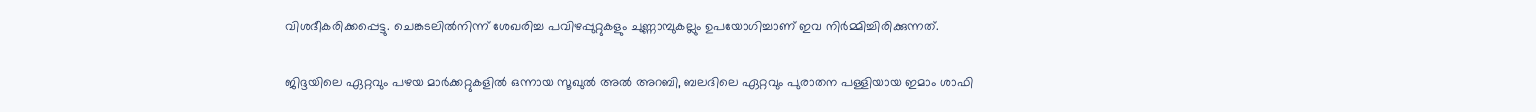വിശദീകരിക്കപ്പെട്ടു. ചെങ്കടലിൽനിന്ന് ശേഖരിച്ച പവിഴപ്പുറ്റുകളും ചുണ്ണാമ്പുകല്ലും ഉപയോഗിച്ചാണ് ഇവ നിർമ്മിച്ചിരിക്കുന്നത്.

ജിദ്ദയിലെ ഏറ്റവും പഴയ മാർക്കറ്റുകളിൽ ഒന്നായ സൂഖുൽ അൽ അറബി, ബലദിലെ ഏറ്റവും പുരാതന പള്ളിയായ ഇമാം ശാഫി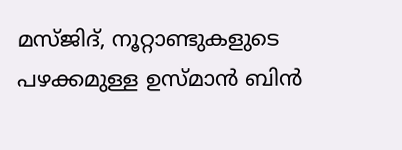മസ്ജിദ്, നൂറ്റാണ്ടുകളുടെ പഴക്കമുള്ള ഉസ്മാൻ ബിൻ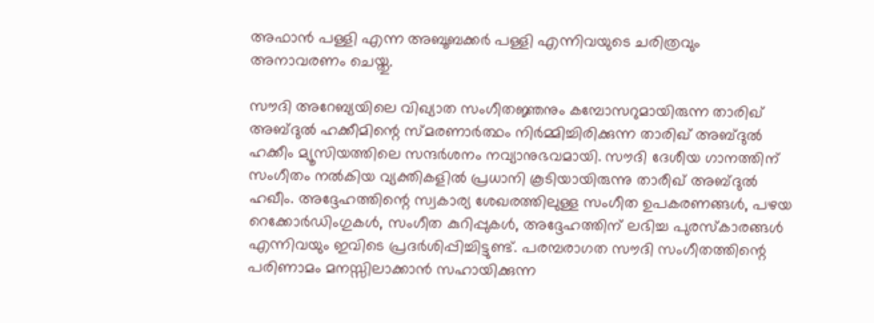അഫാൻ പള്ളി എന്ന അബൂബക്കർ പള്ളി എന്നിവയുടെ ചരിത്രവും അനാവരണം ചെയ്തു.

സൗദി അറേബ്യയിലെ വിഖ്യാത സംഗീതജ്ഞനും കമ്പോസറുമായിരുന്ന താരിഖ് അബ്ദുൽ ഹക്കീമിന്റെ സ്മരണാർത്ഥം നിർമ്മിച്ചിരിക്കുന്ന താരിഖ് അബ്ദുൽ ഹക്കീം മ്യൂസിയത്തിലെ സന്ദർശനം നവ്യാനുഭവമായി. സൗദി ദേശീയ ഗാനത്തിന് സംഗീതം നൽകിയ വ്യക്തികളിൽ പ്രധാനി കൂടിയായിരുന്നു താരീഖ് അബ്ദുൽ ഹഖീം. അദ്ദേഹത്തിന്റെ സ്വകാര്യ ശേഖരത്തിലുള്ള സംഗീത ഉപകരണങ്ങൾ, പഴയ റെക്കോർഡിംഗുകൾ, സംഗീത കുറിപ്പുകൾ, അദ്ദേഹത്തിന് ലഭിച്ച പുരസ്കാരങ്ങൾ എന്നിവയും ഇവിടെ പ്രദർശിപ്പിച്ചിട്ടുണ്ട്. പരമ്പരാഗത സൗദി സംഗീതത്തിന്റെ പരിണാമം മനസ്സിലാക്കാൻ സഹായിക്കുന്ന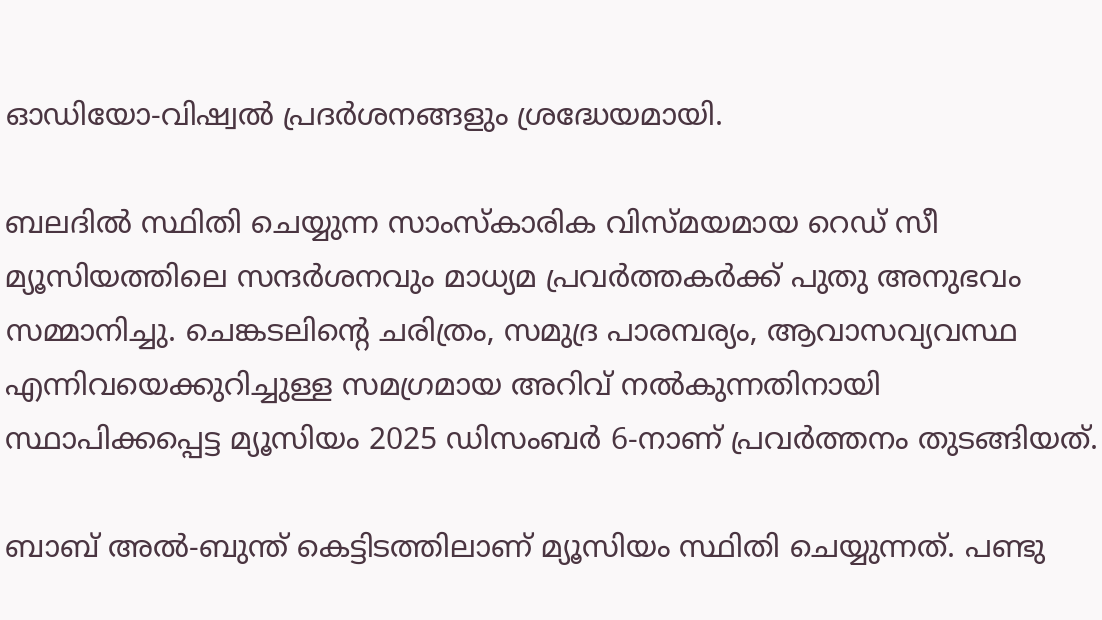ഓഡിയോ-വിഷ്വൽ പ്രദർശനങ്ങളും ശ്രദ്ധേയമായി.

ബലദിൽ സ്ഥിതി ചെയ്യുന്ന സാംസ്കാരിക വിസ്മയമായ റെഡ് സീ മ്യൂസിയത്തിലെ സന്ദർശനവും മാധ്യമ പ്രവർത്തകർക്ക് പുതു അനുഭവം സമ്മാനിച്ചു. ചെങ്കടലിന്റെ ചരിത്രം, സമുദ്ര പാരമ്പര്യം, ആവാസവ്യവസ്ഥ എന്നിവയെക്കുറിച്ചുള്ള സമഗ്രമായ അറിവ് നൽകുന്നതിനായി സ്ഥാപിക്കപ്പെട്ട മ്യൂസിയം 2025 ഡിസംബർ 6-നാണ് പ്രവർത്തനം തുടങ്ങിയത്.

ബാബ് അൽ-ബുന്ത് കെട്ടിടത്തിലാണ് മ്യൂസിയം സ്ഥിതി ചെയ്യുന്നത്. പണ്ടു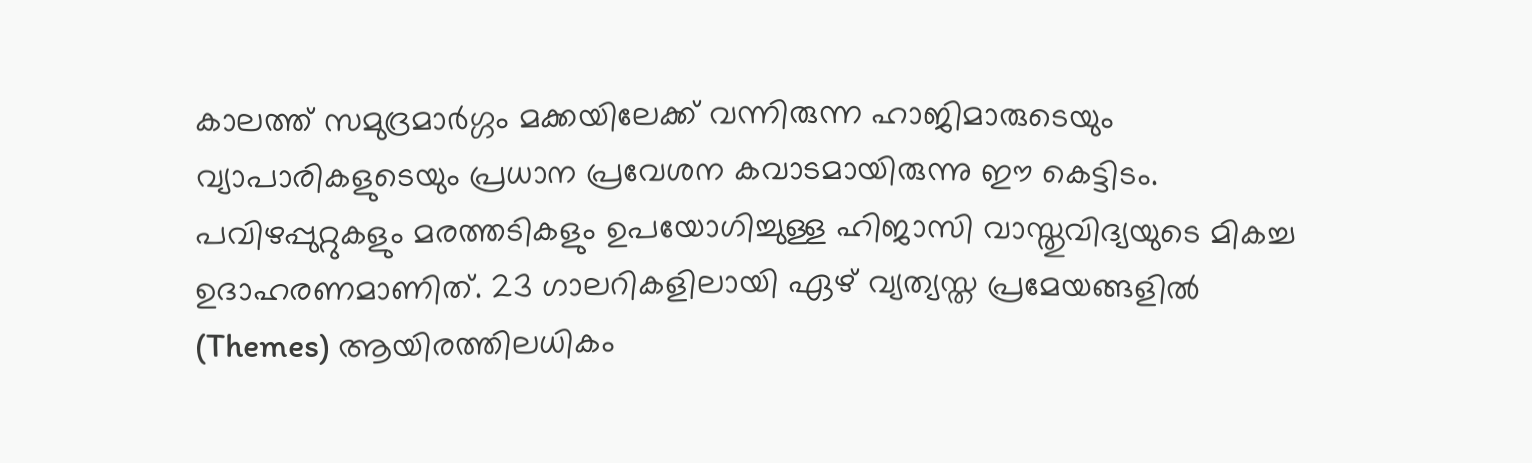കാലത്ത് സമുദ്രമാർഗ്ഗം മക്കയിലേക്ക് വന്നിരുന്ന ഹാജിമാരുടെയും വ്യാപാരികളുടെയും പ്രധാന പ്രവേശന കവാടമായിരുന്നു ഈ കെട്ടിടം. പവിഴപ്പുറ്റുകളും മരത്തടികളും ഉപയോഗിച്ചുള്ള ഹിജാസി വാസ്തുവിദ്യയുടെ മികച്ച ഉദാഹരണമാണിത്. 23 ഗാലറികളിലായി ഏഴ് വ്യത്യസ്ത പ്രമേയങ്ങളിൽ (Themes) ആയിരത്തിലധികം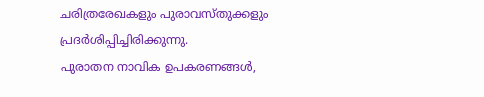ചരിത്രരേഖകളും പുരാവസ്തുക്കളും പ്രദർശിപ്പിച്ചിരിക്കുന്നു.
പുരാതന നാവിക ഉപകരണങ്ങൾ,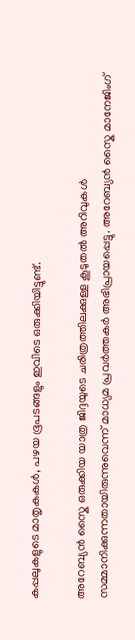കപ്പലുകളുടെ മാതൃകകൾ, പഴയ ഭൂപടങ്ങളും ഇവിടെ ഒരുക്കിയിട്ടുണ്ട്.

അറേബ്യൻ സ്കൈ ഒരുക്കിയ യാത്ര ജിദ്ദയുടെ ചരിത്രത്തിലക്കുള്ള കൂടുതൽ അറിവുകൾ സമ്മാനിക്കുന്നതായിരുന്നുവെന്ന് മാധ്യമ പ്രവർത്തകർ അഭിപ്രായപ്പെട്ടു. അറേബ്യൻ സ്കൈ മാനേജിംഗ്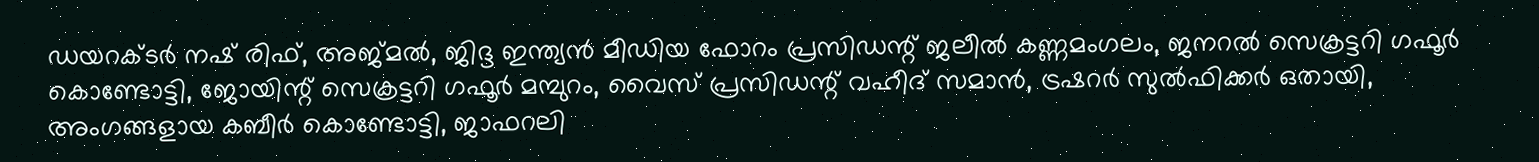ഡയറക്ടർ നഷ് രിഫ്, അജ്മൽ, ജിദ്ദ ഇന്ത്യൻ മീഡിയ ഫോറം പ്രസിഡന്റ് ജലീൽ കണ്ണമംഗലം, ജനറൽ സെക്രട്ടറി ഗഫൂർ കൊണ്ടോട്ടി, ജോയിന്റ് സെക്രട്ടറി ഗഫൂർ മമ്പുറം, വൈസ് പ്രസിഡന്റ് വഹീദ് സമാൻ, ട്രഷറർ സുൽഫിക്കർ ഒതായി, അംഗങ്ങളായ കബീർ കൊണ്ടോട്ടി, ജാഫറലി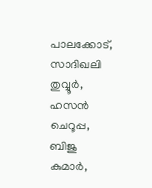പാലക്കോട്, സാദിഖലി തുവ്വൂർ, ഹസൻ ചെറൂപ്പ, ബിജു കുമാർ,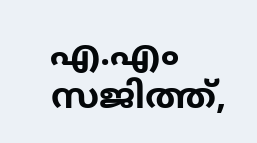എ.എം സജിത്ത്,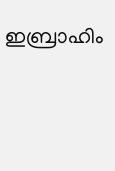ഇബ്രാഹിം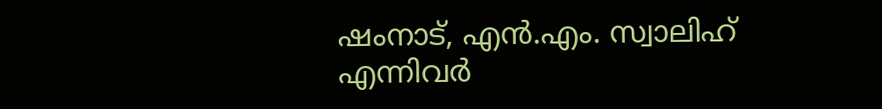ഷംനാട്, എൻ.എം. സ്വാലിഹ് എന്നിവർ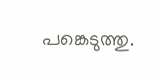പങ്കെടുത്തു.